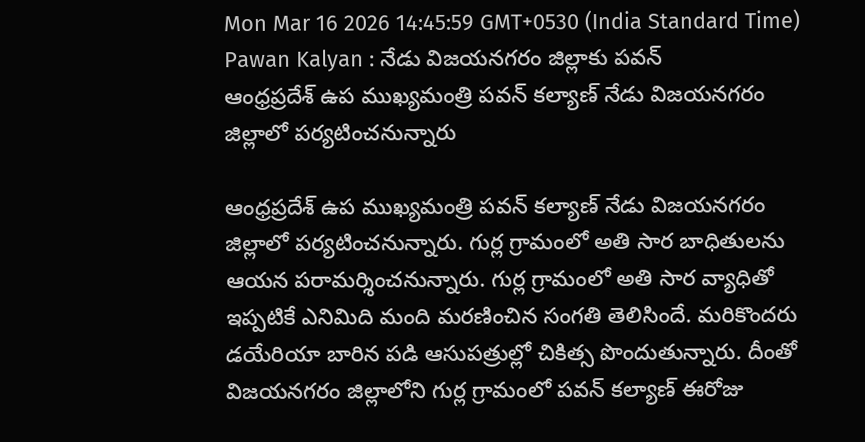Mon Mar 16 2026 14:45:59 GMT+0530 (India Standard Time)
Pawan Kalyan : నేడు విజయనగరం జిల్లాకు పవన్
ఆంధ్రప్రదేశ్ ఉప ముఖ్యమంత్రి పవన్ కల్యాణ్ నేడు విజయనగరం జిల్లాలో పర్యటించనున్నారు

ఆంధ్రప్రదేశ్ ఉప ముఖ్యమంత్రి పవన్ కల్యాణ్ నేడు విజయనగరం జిల్లాలో పర్యటించనున్నారు. గుర్ల గ్రామంలో అతి సార బాధితులను ఆయన పరామర్శించనున్నారు. గుర్ల గ్రామంలో అతి సార వ్యాధితో ఇప్పటికే ఎనిమిది మంది మరణించిన సంగతి తెలిసిందే. మరికొందరు డయేరియా బారిన పడి ఆసుపత్రుల్లో చికిత్స పొందుతున్నారు. దీంతో విజయనగరం జిల్లాలోని గుర్ల గ్రామంలో పవన్ కల్యాణ్ ఈరోజు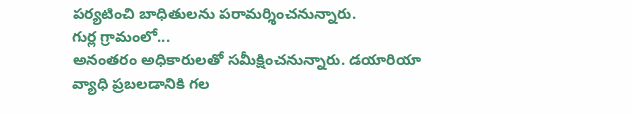పర్యటించి బాధితులను పరామర్శించనున్నారు.
గుర్ల గ్రామంలో...
అనంతరం అధికారులతో సమీక్షించనున్నారు. డయారియా వ్యాధి ప్రబలడానికి గల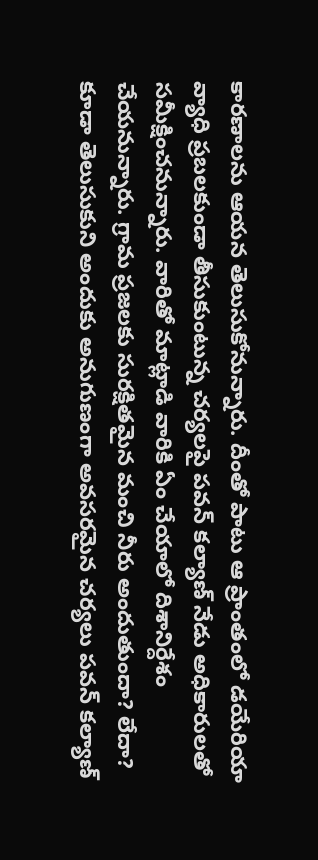కారణాలను ఆయన తెలుసుకోనున్నారు. దీంతో పాటు ఆ ప్రాంతంలో డయేరియా వ్యాధి ప్రబలకుండా తీసుకుంటున్న చర్యలపై పవన్ కల్యాణ్ నేడు అధికారులతో సమీక్షించనున్నారు. వారితో మాట్లాడి వారికి ఏం చేయాలో దిశానిర్దేశం చేయనున్నారు. గ్రామ ప్రజలకు సురక్షితమైన మంచి నీరు అందుతుందా? లేదా? కూడా తెలుసుకుని అందుకు అనుగుణంగా అవసరమైన చర్యలు పవన్ కల్యాణ్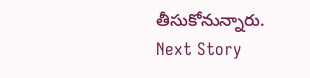తీసుకోనున్నారు.
Next Story